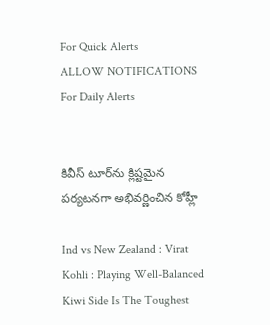For Quick Alerts
ALLOW NOTIFICATIONS
For Daily Alerts


కివీస్ టూర్‌ను క్లిష్టమైన పర్యటనగా అభివర్ణించిన కోహ్లీ

Ind vs New Zealand : Virat Kohli : Playing Well-Balanced Kiwi Side Is The Toughest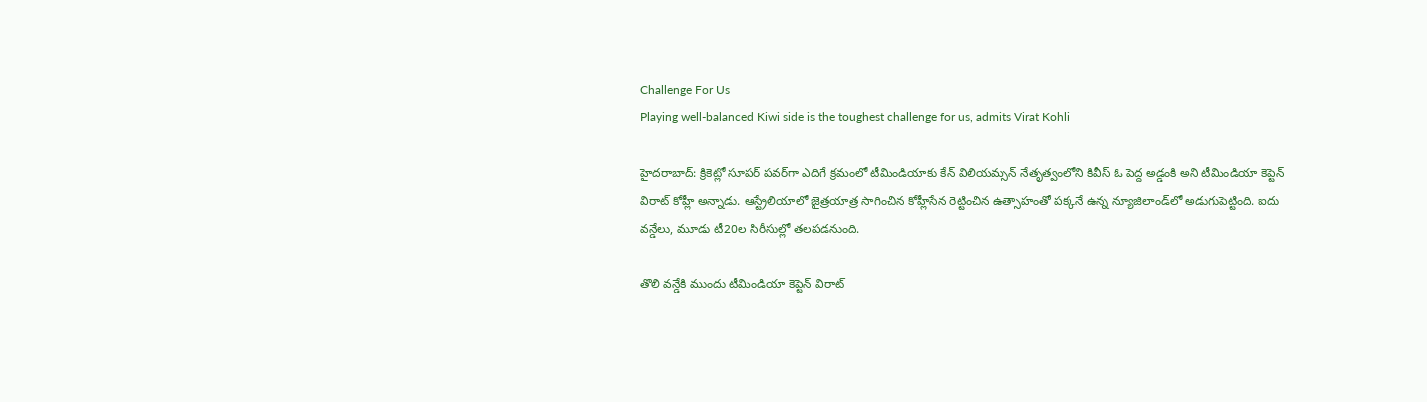Challenge For Us
Playing well-balanced Kiwi side is the toughest challenge for us, admits Virat Kohli

హైదరాబాద్: క్రికెట్లో సూపర్ పవర్‌గా ఎదిగే క్రమంలో టీమిండియాకు కేన్ విలియమ్సన్ నేతృత్వంలోని కివీస్ ఓ పెద్ద అడ్డంకి అని టీమిండియా కెప్టెన్ విరాట్ కోహ్లీ అన్నాడు. ఆస్ట్రేలియాలో జైత్రయాత్ర సాగించిన కోహ్లీసేన రెట్టించిన ఉత్సాహంతో పక్కనే ఉన్న న్యూజిలాండ్‌లో అడుగుపెట్టింది. ఐదు వన్డేలు, మూడు టీ20ల సిరీసుల్లో తలపడనుంది.

తొలి వన్డేకి ముందు టీమిండియా కెప్టెన్ విరాట్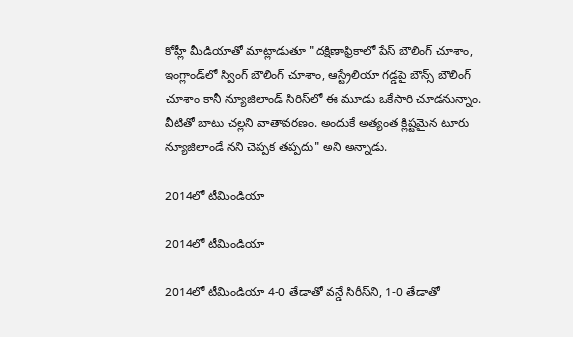కోహ్లీ మీడియాతో మాట్లాడుతూ "దక్షిణాఫ్రికాలో పేస్ బౌలింగ్ చూశాం, ఇంగ్లాండ్‌లో స్వింగ్ బౌలింగ్ చూశాం, ఆస్ట్రేలియా గడ్డపై బౌన్స్ బౌలింగ్ చూశాం కానీ న్యూజిలాండ్ సిరిస్‌లో ఈ మూడు ఒకేసారి చూడనున్నాం. వీటితో బాటు చల్లని వాతావరణం. అందుకే అత్యంత క్లిష్టమైన టూరు న్యూజిలాండే నని చెప్పక తప్పదు" అని అన్నాడు.

2014లో టీమిండియా

2014లో టీమిండియా

2014లో టీమిండియా 4-0 తేడాతో వన్డే సిరీస్‌ని, 1-0 తేడాతో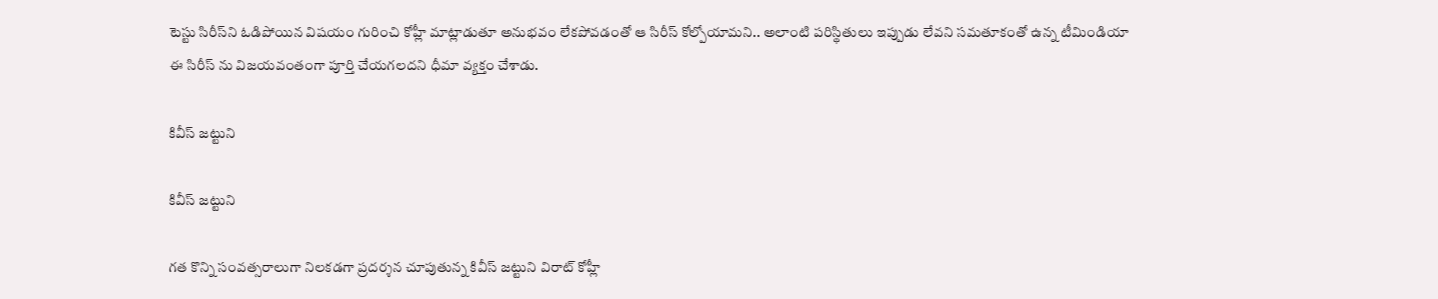టెస్టు సిరీస్‌ని ఓడిపోయిన విషయం గురించి కోహ్లీ మాట్లాడుతూ అనుభవం లేకపోవడంతో ఆ సిరీస్ కోల్పోయామని.. అలాంటి పరిస్థితులు ఇప్పుడు లేవని సమతూకంతో ఉన్న టీమిండియా ఈ సిరీస్ ను విజయవంతంగా పూర్తి చేయగలదని ధీమా వ్యక్తం చేశాడు.

కివీస్ జట్టుని

కివీస్ జట్టుని

గత కొన్ని సంవత్సరాలుగా నిలకడగా ప్రదర్శన చూపుతున్న కివీస్ జట్టుని విరాట్ కోహ్లీ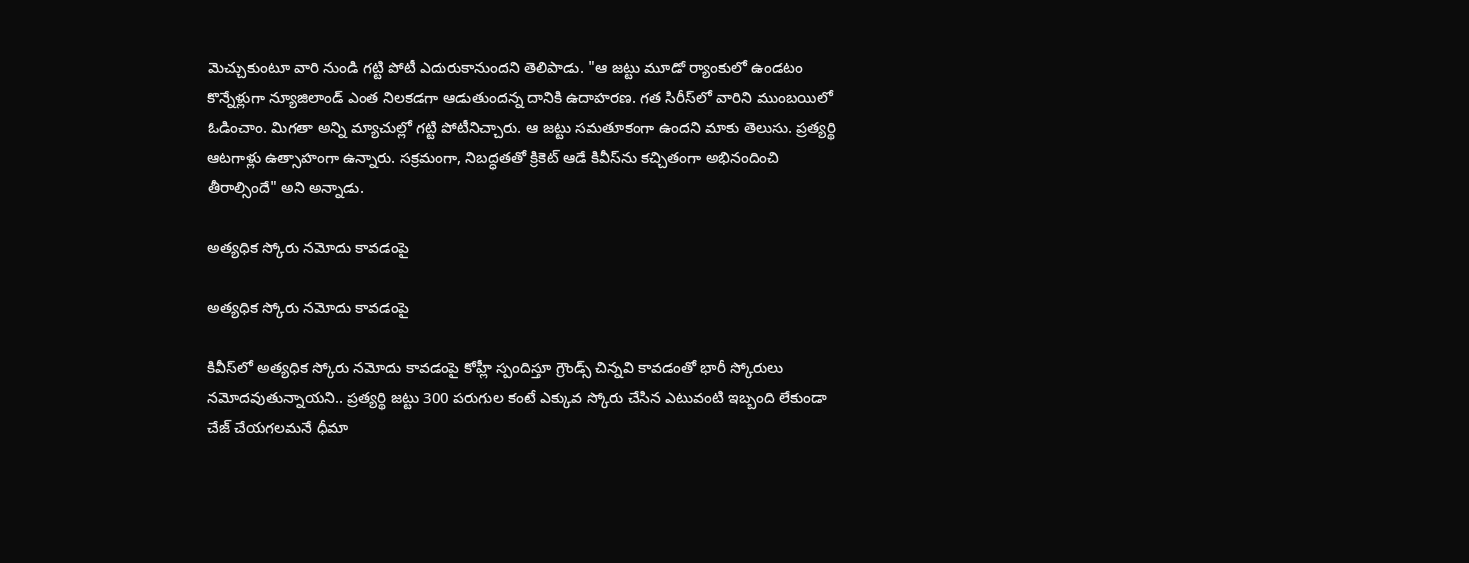మెచ్చుకుంటూ వారి నుండి గట్టి పోటీ ఎదురుకానుందని తెలిపాడు. "ఆ జట్టు మూడో ర్యాంకులో ఉండటం కొన్నేళ్లుగా న్యూజిలాండ్‌ ఎంత నిలకడగా ఆడుతుందన్న దానికి ఉదాహరణ. గత సిరీస్‌లో వారిని ముంబయిలో ఓడించాం. మిగతా అన్ని మ్యాచుల్లో గట్టి పోటీనిచ్చారు. ఆ జట్టు సమతూకంగా ఉందని మాకు తెలుసు. ప్రత్యర్థి ఆటగాళ్లు ఉత్సాహంగా ఉన్నారు. సక్రమంగా, నిబద్ధతతో క్రికెట్‌ ఆడే కివీస్‌ను‌ కచ్చితంగా అభినందించి తీరాల్సిందే" అని అన్నాడు.

అత్యధిక స్కోరు నమోదు కావడంపై

అత్యధిక స్కోరు నమోదు కావడంపై

కివీస్‌లో అత్యధిక స్కోరు నమోదు కావడంపై కోహ్లీ స్పందిస్తూ గ్రౌండ్స్ చిన్నవి కావడంతో భారీ స్కోరులు నమోదవుతున్నాయని.. ప్రత్యర్థి జట్టు 300 పరుగుల కంటే ఎక్కువ స్కోరు చేసిన ఎటువంటి ఇబ్బంది లేకుండా చేజ్ చేయగలమనే ధీమా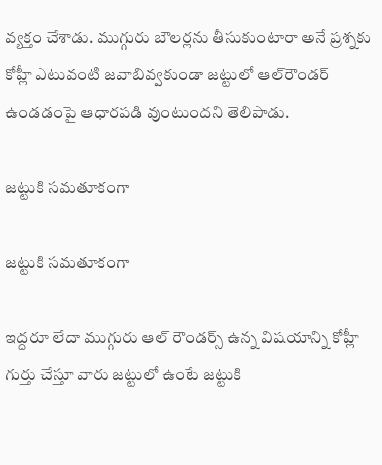వ్యక్తం చేశాడు. ముగ్గురు బౌలర్లను తీసుకుంటారా అనే ప్రశ్నకు కోహ్లీ ఎటువంటి జవాబివ్వకుండా జట్టులో ఆల్‌రౌండర్ ఉండడంపై ఆధారపడి వుంటుందని తెలిపాడు.

జట్టుకి సమతూకంగా

జట్టుకి సమతూకంగా

ఇద్దరూ లేదా ముగ్గురు ఆల్ రౌండర్స్ ఉన్న విషయాన్ని కోహ్లీ గుర్తు చేస్తూ వారు జట్టులో ఉంటే జట్టుకి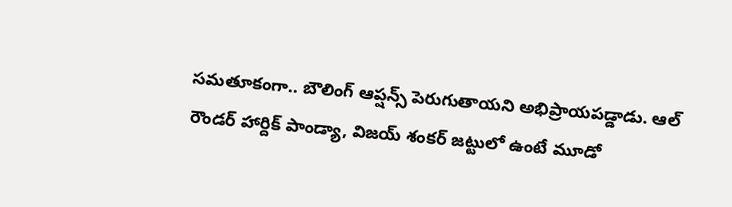సమతూకంగా.. బౌలింగ్ ఆప్షన్స్ పెరుగుతాయని అభిప్రాయపడ్డాడు. ఆల్ రౌండర్ హార్దిక్ పాండ్యా, విజయ్ శంకర్ జట్టులో ఉంటే మూడో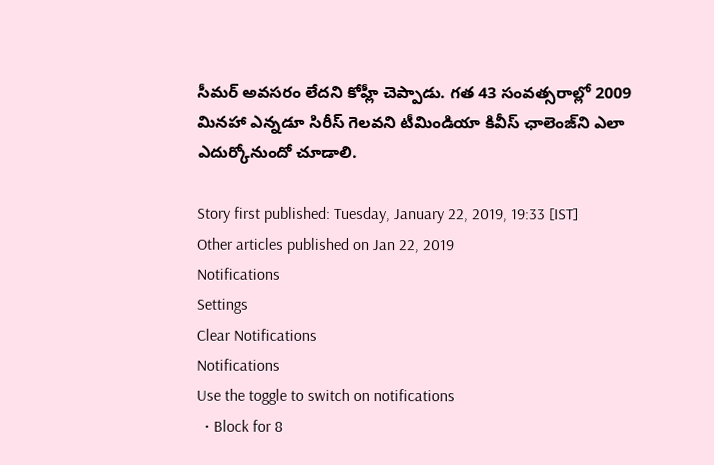సీమర్ అవసరం లేదని కోహ్లీ చెప్పాడు. గత 43 సంవత్సరాల్లో 2009 మినహా ఎన్నడూ సిరీస్ గెలవని టీమిండియా కివీస్ ఛాలెంజ్‌ని ఎలా ఎదుర్కోనుందో చూడాలి.

Story first published: Tuesday, January 22, 2019, 19:33 [IST]
Other articles published on Jan 22, 2019
Notifications
Settings
Clear Notifications
Notifications
Use the toggle to switch on notifications
  • Block for 8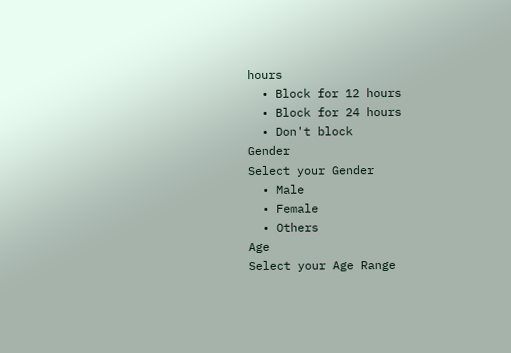hours
  • Block for 12 hours
  • Block for 24 hours
  • Don't block
Gender
Select your Gender
  • Male
  • Female
  • Others
Age
Select your Age Range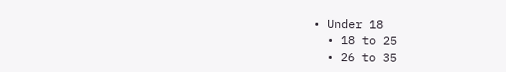• Under 18
  • 18 to 25
  • 26 to 35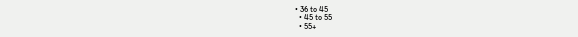• 36 to 45
  • 45 to 55
  • 55+